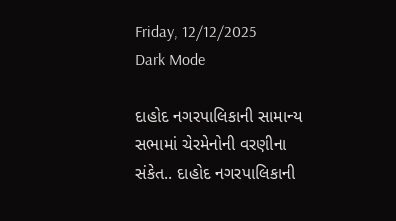Friday, 12/12/2025
Dark Mode

દાહોદ નગરપાલિકાની સામાન્ય સભામાં ચેરમેનોની વરણીના સંકેત.. દાહોદ નગરપાલિકાની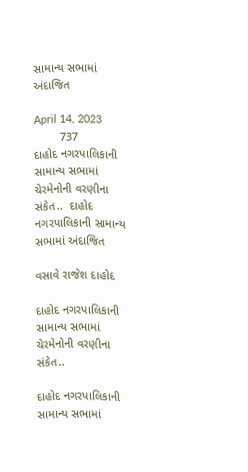સામાન્ય સભામાં અંદાજિત

April 14, 2023
        737
દાહોદ નગરપાલિકાની સામાન્ય સભામાં ચેરમેનોની વરણીના સંકેત..  દાહોદ નગરપાલિકાની સામાન્ય સભામાં અંદાજિત

વસાવે રાજેશ દાહોદ

દાહોદ નગરપાલિકાની સામાન્ય સભામાં ચેરમેનોની વરણીના સંકેત..

દાહોદ નગરપાલિકાની સામાન્ય સભામાં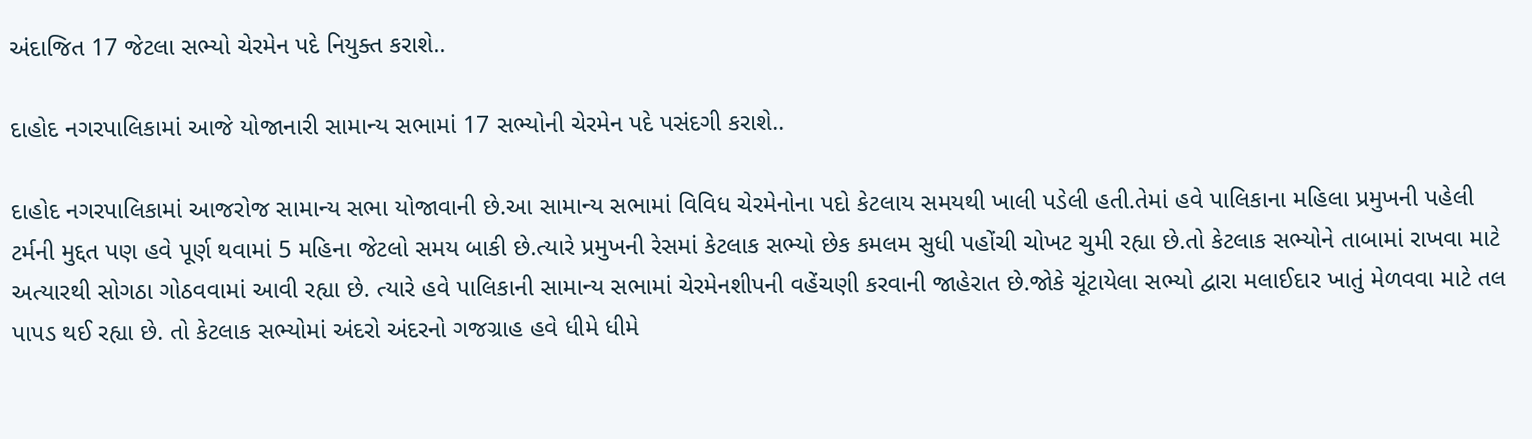અંદાજિત 17 જેટલા સભ્યો ચેરમેન પદે નિયુક્ત કરાશે..

દાહોદ નગરપાલિકામાં આજે યોજાનારી સામાન્ય સભામાં 17 સભ્યોની ચેરમેન પદે પસંદગી કરાશે..

દાહોદ નગરપાલિકામાં આજરોજ સામાન્ય સભા યોજાવાની છે.આ સામાન્ય સભામાં વિવિધ ચેરમેનોના પદો કેટલાય સમયથી ખાલી પડેલી હતી.તેમાં હવે પાલિકાના મહિલા પ્રમુખની પહેલી ટર્મની મુદ્દત પણ હવે પૂર્ણ થવામાં 5 મહિના જેટલો સમય બાકી છે.ત્યારે પ્રમુખની રેસમાં કેટલાક સભ્યો છેક કમલમ સુધી પહોંચી ચોખટ ચુમી રહ્યા છે.તો કેટલાક સભ્યોને તાબામાં રાખવા માટે અત્યારથી સોગઠા ગોઠવવામાં આવી રહ્યા છે. ત્યારે હવે પાલિકાની સામાન્ય સભામાં ચેરમેનશીપની વહેંચણી કરવાની જાહેરાત છે.જોકે ચૂંટાયેલા સભ્યો દ્વારા મલાઈદાર ખાતું મેળવવા માટે તલ પાપડ થઈ રહ્યા છે. તો કેટલાક સભ્યોમાં અંદરો અંદરનો ગજગ્રાહ હવે ધીમે ધીમે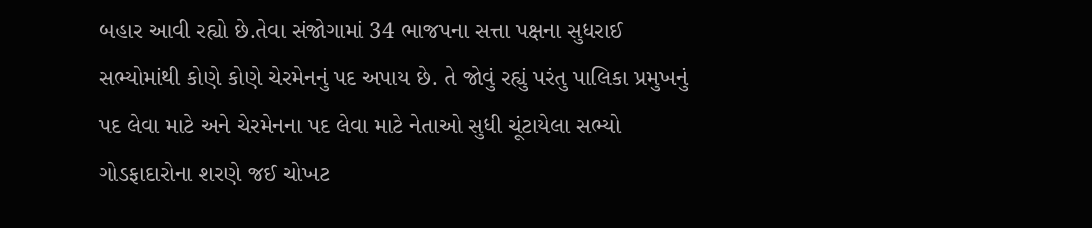બહાર આવી રહ્યો છે.તેવા સંજોગામાં 34 ભાજપના સત્તા પક્ષના સુધરાઈ સભ્યોમાંથી કોણે કોણે ચેરમેનનું પદ અપાય છે. તે જોવું રહ્યું પરંતુ પાલિકા પ્રમુખનું પદ લેવા માટે અને ચેરમેનના પદ લેવા માટે નેતાઓ સુધી ચૂંટાયેલા સભ્યો ગોડફાદારોના શરણે જઈ ચોખટ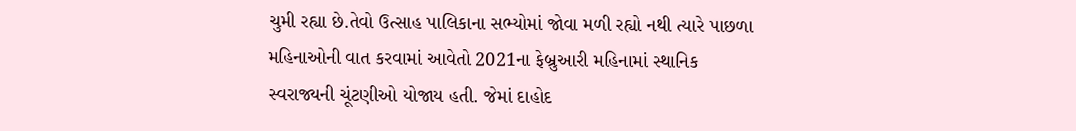ચુમી રહ્યા છે.તેવો ઉત્સાહ પાલિકાના સભ્યોમાં જોવા મળી રહ્યો નથી ત્યારે પાછળા મહિનાઓની વાત કરવામાં આવેતો 2021ના ફેબ્રુઆરી મહિનામાં સ્થાનિક સ્વરાજ્યની ચૂંટણીઓ યોજાય હતી. જેમાં દાહોદ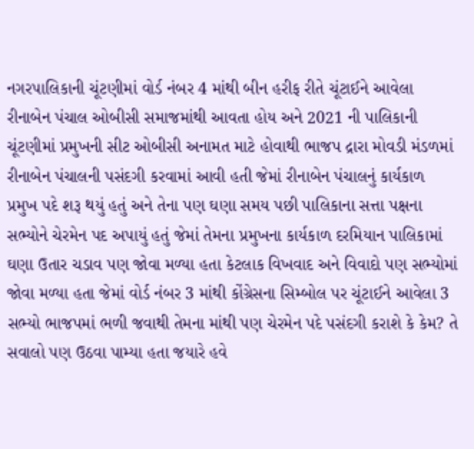નગરપાલિકાની ચૂંટણીમાં વોર્ડ નંબર 4 માંથી બીન હરીફ રીતે ચૂંટાઈને આવેલા રીનાબેન પંચાલ ઓબીસી સમાજમાંથી આવતા હોય અને 2021 ની પાલિકાની ચૂંટણીમાં પ્રમુખની સીટ ઓબીસી અનામત માટે હોવાથી ભાજપ દ્રારા મોવડી મંડળમાં રીનાબેન પંચાલની પસંદગી કરવામાં આવી હતી જેમાં રીનાબેન પંચાલનું કાર્યકાળ પ્રમુખ પદે શરૂ થયું હતું અને તેના પણ ઘણા સમય પછી પાલિકાના સત્તા પક્ષના સભ્યોને ચેરમેન પદ અપાયું હતું જેમાં તેમના પ્રમુખના કાર્યકાળ દરમિયાન પાલિકામાં ઘણા ઉતાર ચડાવ પણ જોવા મળ્યા હતા કેટલાક વિખવાદ અને વિવાદો પણ સભ્યોમાં જોવા મળ્યા હતા જેમાં વોર્ડ નંબર 3 માંથી કોંગ્રેસના સિમ્બોલ પર ચૂંટાઈને આવેલા 3 સભ્યો ભાજપમાં ભળી જવાથી તેમના માંથી પણ ચેરમેન પદે પસંદગી કરાશે કે કેમ? તે સવાલો પણ ઉઠવા પામ્યા હતા જયારે હવે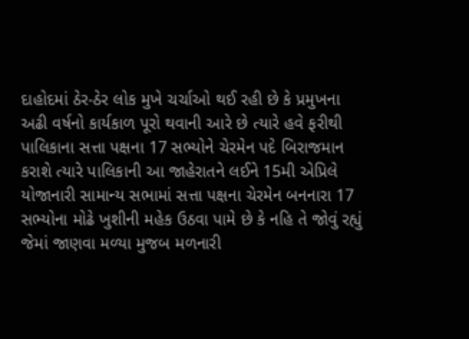દાહોદમાં ઠેર-ઠેર લોક મુખે ચર્ચાઓ થઈ રહી છે કે પ્રમુખના અઢી વર્ષનો કાર્યકાળ પૂરો થવાની આરે છે ત્યારે હવે ફરીથી પાલિકાના સત્તા પક્ષના 17 સભ્યોને ચેરમેન પદે બિરાજમાન કરાશે ત્યારે પાલિકાની આ જાહેરાતને લઈને 15મી એપ્રિલે યોજાનારી સામાન્ય સભામાં સત્તા પક્ષના ચેરમેન બનનારા 17 સભ્યોના મોઢે ખુશીની મહેક ઉઠવા પામે છે કે નહિ તે જોવું રહ્યું જેમાં જાણવા મળ્યા મુજબ મળનારી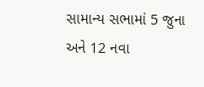સામાન્ય સભામાં 5 જુના અને 12 નવા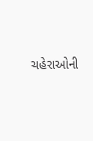ચહેરાઓની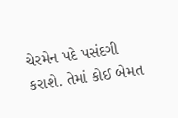ચેરમેન પદે પસંદગી કરાશે. તેમાં કોઈ બેમત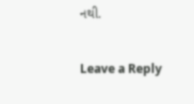નથી.

Leave a Reply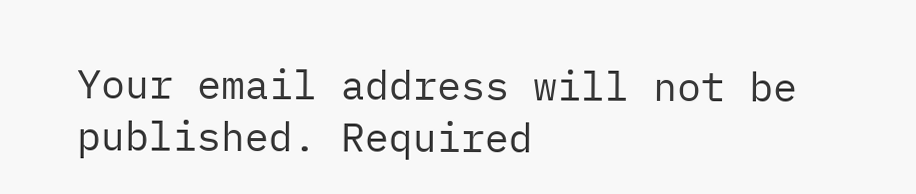Your email address will not be published. Required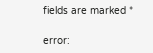fields are marked *

error: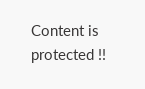Content is protected !!